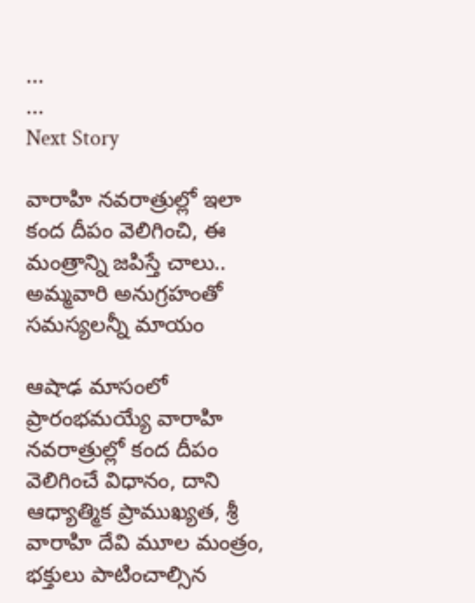...
...
Next Story

వారాహి నవరాత్రుల్లో ఇలా కంద దీపం వెలిగించి, ఈ మంత్రాన్ని జపిస్తే చాలు.. అమ్మవారి అనుగ్రహంతో సమస్యలన్నీ మాయం

ఆషాఢ మాసంలో ప్రారంభమయ్యే వారాహి నవరాత్రుల్లో కంద దీపం వెలిగించే విధానం, దాని ఆధ్యాత్మిక ప్రాముఖ్యత, శ్రీ వారాహి దేవి మూల మంత్రం, భక్తులు పాటించాల్సిన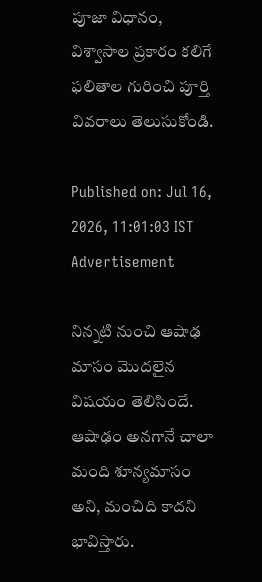పూజా విధానం, విశ్వాసాల ప్రకారం కలిగే ఫలితాల గురించి పూర్తి వివరాలు తెలుసుకోండి.

Published on: Jul 16, 2026, 11:01:03 IST
Advertisement

నిన్నటి నుంచి ఆషాఢ మాసం మొదలైన విషయం తెలిసిందే. ఆషాఢం అనగానే చాలా మంది శూన్యమాసం అని, మంచిది కాదని భావిస్తారు.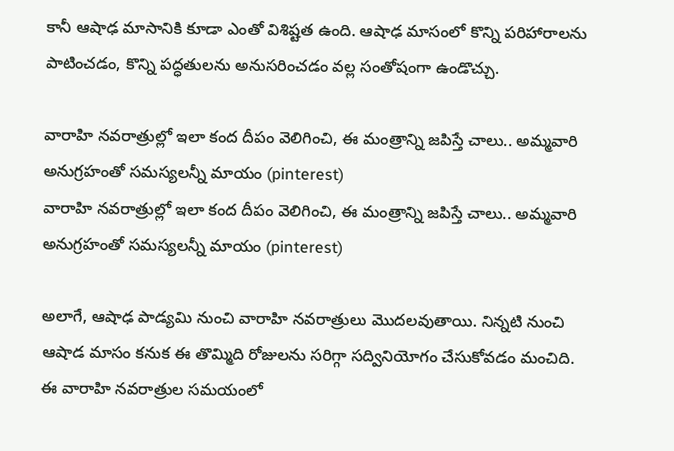కానీ ఆషాఢ మాసానికి కూడా ఎంతో విశిష్టత ఉంది. ఆషాఢ మాసంలో కొన్ని పరిహారాలను పాటించడం, కొన్ని పద్ధతులను అనుసరించడం వల్ల సంతోషంగా ఉండొచ్చు.

వారాహి నవరాత్రుల్లో ఇలా కంద దీపం వెలిగించి, ఈ మంత్రాన్ని జపిస్తే చాలు.. అమ్మవారి అనుగ్రహంతో సమస్యలన్నీ మాయం (pinterest)
వారాహి నవరాత్రుల్లో ఇలా కంద దీపం వెలిగించి, ఈ మంత్రాన్ని జపిస్తే చాలు.. అమ్మవారి అనుగ్రహంతో సమస్యలన్నీ మాయం (pinterest)

అలాగే, ఆషాఢ పాడ్యమి నుంచి వారాహి నవరాత్రులు మొదలవుతాయి. నిన్నటి నుంచి ఆషాడ మాసం కనుక ఈ తొమ్మిది రోజులను సరిగ్గా సద్వినియోగం చేసుకోవడం మంచిది. ఈ వారాహి నవరాత్రుల సమయంలో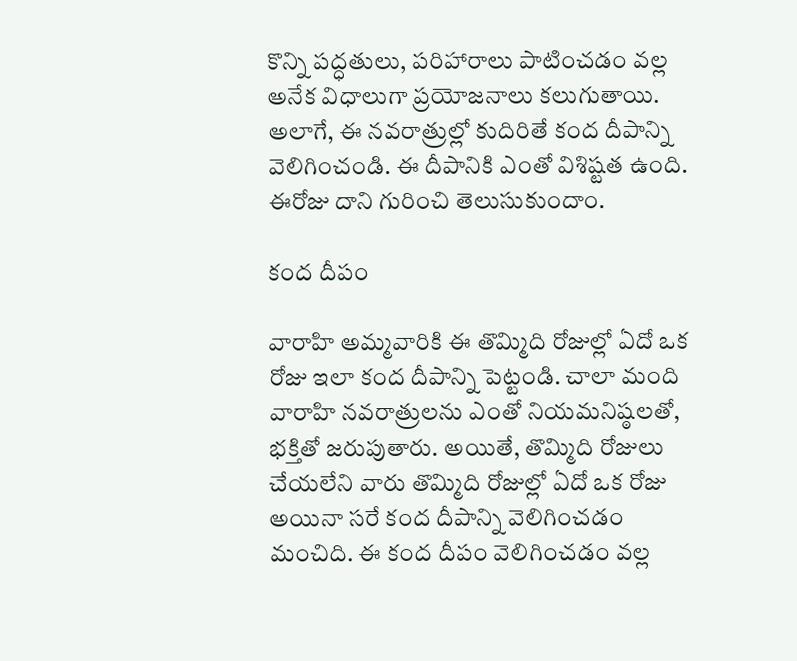కొన్ని పద్ధతులు, పరిహారాలు పాటించడం వల్ల అనేక విధాలుగా ప్రయోజనాలు కలుగుతాయి. అలాగే, ఈ నవరాత్రుల్లో కుదిరితే కంద దీపాన్ని వెలిగించండి. ఈ దీపానికి ఎంతో విశిష్టత ఉంది. ఈరోజు దాని గురించి తెలుసుకుందాం.

కంద దీపం

వారాహి అమ్మవారికి ఈ తొమ్మిది రోజుల్లో ఏదో ఒక రోజు ఇలా కంద దీపాన్ని పెట్టండి. చాలా మంది వారాహి నవరాత్రులను ఎంతో నియమనిష్ఠలతో, భక్తితో జరుపుతారు. అయితే, తొమ్మిది రోజులు చేయలేని వారు తొమ్మిది రోజుల్లో ఏదో ఒక రోజు అయినా సరే కంద దీపాన్ని వెలిగించడం మంచిది. ఈ కంద దీపం వెలిగించడం వల్ల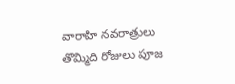వారాహి నవరాత్రులు తొమ్మిది రోజులు పూజ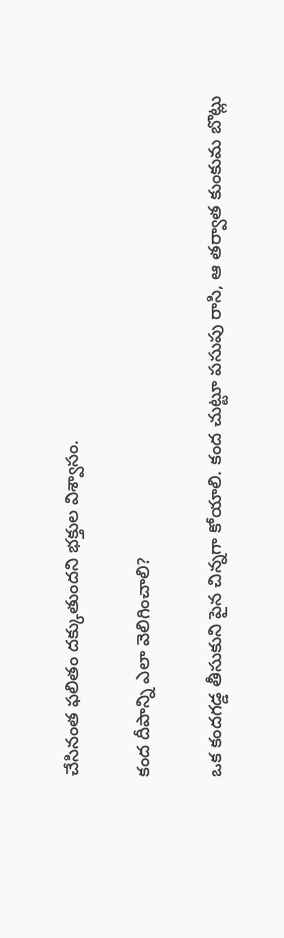చేసినంత ఫలితం దక్కుతుందని భక్తుల విశ్వాసం.

కంద దీపాన్ని ఎలా వెలిగించాలి?

ఒక కందగడ్డ తీసుకుని పైన చిన్నగా కోయాలి. కంద చుట్టూ పసుపు రాసి, ఆ తర్వాత కుంకుమ బొట్లు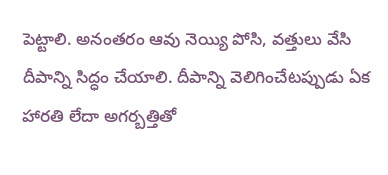పెట్టాలి. అనంతరం ఆవు నెయ్యి పోసి, వత్తులు వేసి దీపాన్ని సిద్ధం చేయాలి. దీపాన్ని వెలిగించేటప్పుడు ఏక హారతి లేదా అగర్బత్తితో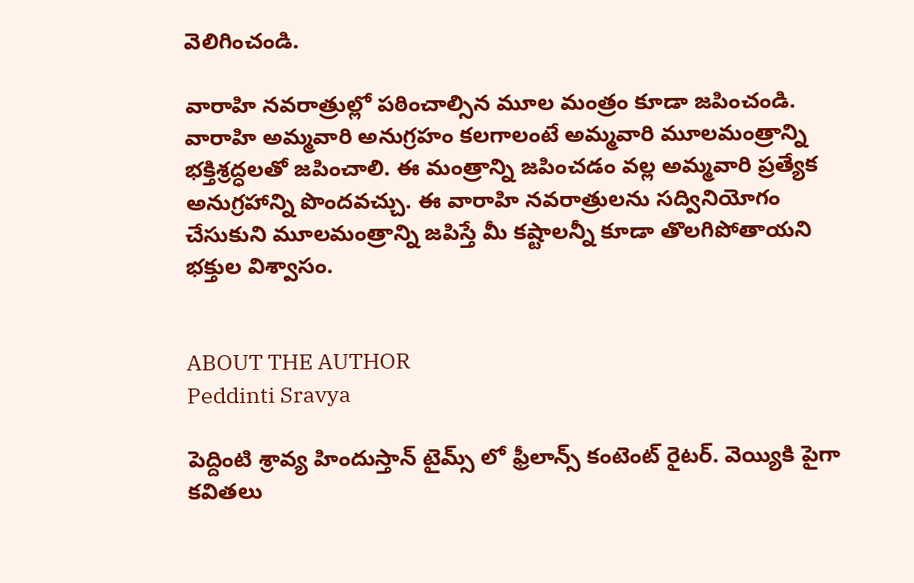వెలిగించండి.

వారాహి నవరాత్రుల్లో పఠించాల్సిన మూల మంత్రం కూడా జపించండి. వారాహి అమ్మవారి అనుగ్రహం కలగాలంటే అమ్మవారి మూలమంత్రాన్ని భక్తిశ్రద్ధలతో జపించాలి. ఈ మంత్రాన్ని జపించడం వల్ల అమ్మవారి ప్రత్యేక అనుగ్రహాన్ని పొందవచ్చు. ఈ వారాహి నవరాత్రులను సద్వినియోగం చేసుకుని మూలమంత్రాన్ని జపిస్తే మీ కష్టాలన్నీ కూడా తొలగిపోతాయని భక్తుల విశ్వాసం.


ABOUT THE AUTHOR
Peddinti Sravya

పెద్దింటి శ్రావ్య హిందుస్తాన్ టైమ్స్ లో ఫ్రీలాన్స్ కంటెంట్ రైటర్. వెయ్యికి పైగా కవితలు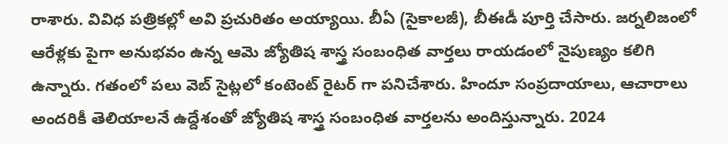రాశారు. వివిధ పత్రికల్లో అవి ప్రచురితం అయ్యాయి. బీఏ (సైకాలజీ), బీఈడీ పూర్తి చేసారు. జర్నలిజంలో ఆరేళ్లకు పైగా అనుభవం ఉన్న ఆమె జ్యోతిష శాస్త్ర సంబంధిత వార్తలు రాయడంలో నైపుణ్యం కలిగి ఉన్నారు. గతంలో పలు వెబ్ సైట్లలో కంటెంట్ రైటర్ గా పనిచేశారు. హిందూ సంప్రదాయాలు, ఆచారాలు అందరికీ తెలియాలనే ఉద్దేశంతో జ్యోతిష శాస్త్ర సంబంధిత వార్తలను అందిస్తున్నారు. 2024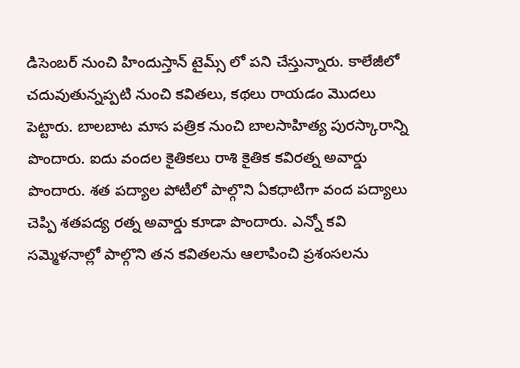డిసెంబర్ నుంచి హిందుస్తాన్ టైమ్స్ లో పని చేస్తున్నారు. కాలేజీలో చదువుతున్నప్పటి నుంచి కవితలు, కథలు రాయడం మొదలు పెట్టారు. బాలబాట మాస పత్రిక నుంచి బాలసాహిత్య పురస్కారాన్ని పొందారు. ఐదు వందల కైతికలు రాశి కైతిక కవిరత్న అవార్డు పొందారు. శత పద్యాల పోటీలో పాల్గొని ఏకధాటిగా వంద పద్యాలు చెప్పి శతపద్య రత్న అవార్డు కూడా పొందారు. ఎన్నో కవి సమ్మెళనాల్లో పాల్గొని తన కవితలను ఆలాపించి ప్రశంసలను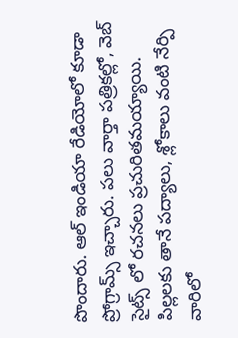పొందారు. ఆల్ ఇండియా రేడియోలో కూడా ప్రోగ్రామ్స్ ఇచ్చారు. పలు వార్తా పత్రికల్లో, వెబ్ సైట్స్ లో రచనలు ప్రచురితమయ్యాయి. పిల్లలకు తానే పద్యాలు, శ్లోకాలు వంటి నేర్పి వారిలో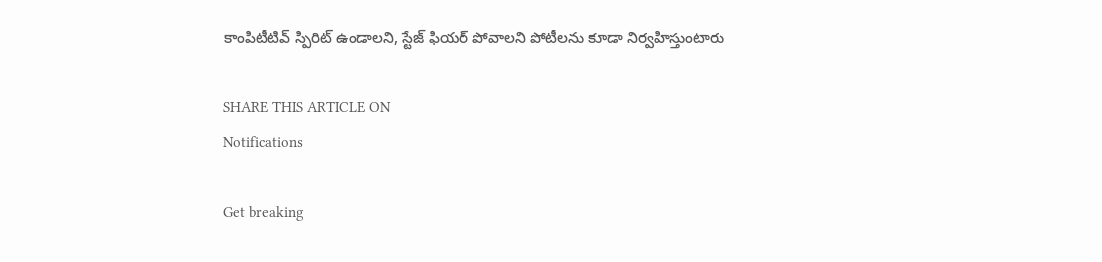కాంపిటీటివ్ స్పిరిట్ ఉండాలని, స్టేజ్ ఫియర్ పోవాలని పోటీలను కూడా నిర్వహిస్తుంటారు

SHARE THIS ARTICLE ON
Notifications

Get breaking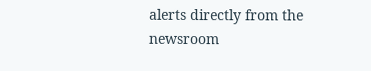alerts directly from the newsroom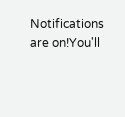Notifications are on!You'll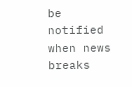be notified when news breaks